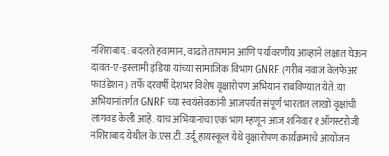नशिराबाद : बदलते हवामान, वाढते तापमान आणि पर्यावरणीय आव्हाने लक्षात घेऊन दावत-ए-इस्लामी इंडिया यांच्या सामाजिक विभाग GNRF (गरीब नवाज वेलफेअर फाउंडेशन) तर्फे दरवर्षी देशभर विशेष वृक्षारोपण अभियान राबविण्यात येते. या अभियानांतर्गत GNRF च्या स्वयंसेवकांनी आजपर्यंत संपूर्ण भारतात लाखो वृक्षांची लागवड केली आहे. याच अभियानाचा एक भाग म्हणून आज शनिवार १ऑगस्टरोजी नशिराबाद येथील के.एस.टी. उर्दू हायस्कूल येथे वृक्षारोपण कार्यक्रमाचे आयोजन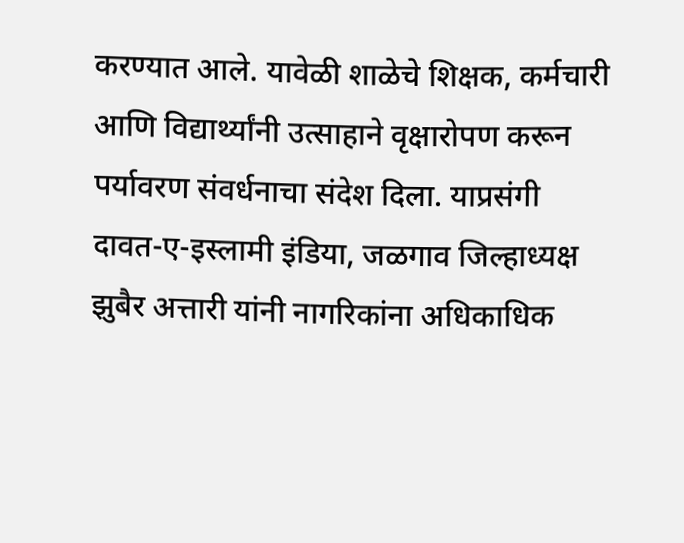करण्यात आले. यावेळी शाळेचे शिक्षक, कर्मचारी आणि विद्यार्थ्यांनी उत्साहाने वृक्षारोपण करून पर्यावरण संवर्धनाचा संदेश दिला. याप्रसंगी दावत-ए-इस्लामी इंडिया, जळगाव जिल्हाध्यक्ष झुबैर अत्तारी यांनी नागरिकांना अधिकाधिक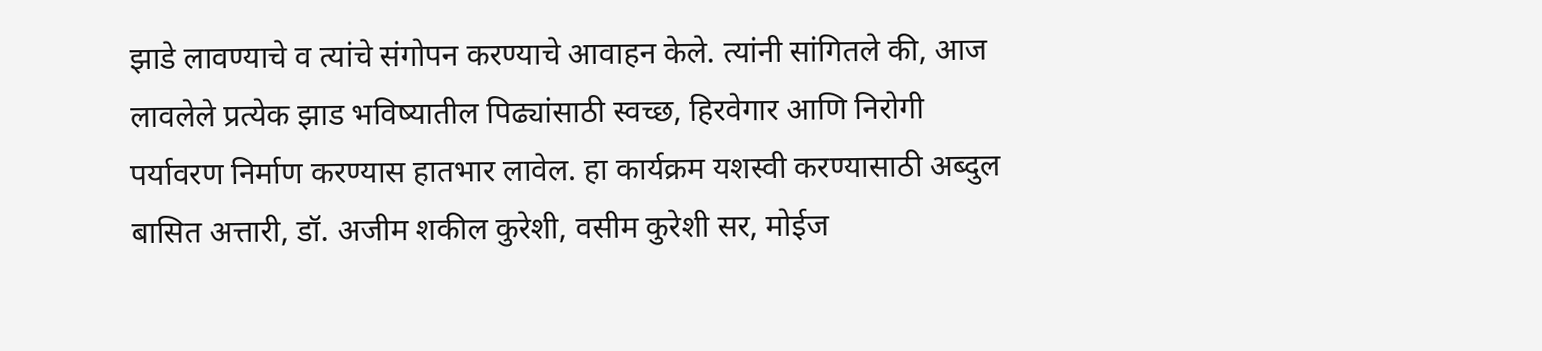झाडे लावण्याचे व त्यांचे संगोपन करण्याचे आवाहन केले. त्यांनी सांगितले की, आज लावलेले प्रत्येक झाड भविष्यातील पिढ्यांसाठी स्वच्छ, हिरवेगार आणि निरोगी पर्यावरण निर्माण करण्यास हातभार लावेल. हा कार्यक्रम यशस्वी करण्यासाठी अब्दुल बासित अत्तारी, डॉ. अजीम शकील कुरेशी, वसीम कुरेशी सर, मोईज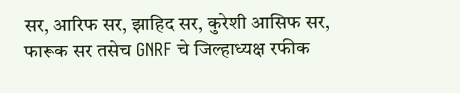सर, आरिफ सर, झाहिद सर, कुरेशी आसिफ सर, फारूक सर तसेच GNRF चे जिल्हाध्यक्ष रफीक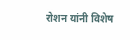रोशन यांनी विशेष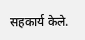सहकार्य केले.